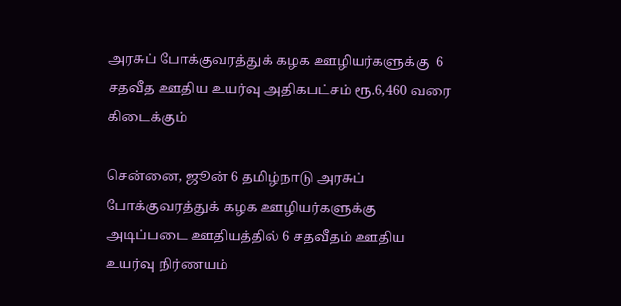அரசுப் போக்குவரத்துக் கழக ஊழியர்களுக்கு  6 சதவீத ஊதிய உயர்வு அதிகபட்சம் ரூ.6,460 வரை கிடைக்கும்

சென்னை, ஜூன் 6 தமிழ்நாடு அரசுப் போக்குவரத்துக் கழக ஊழியர்களுக்கு அடிப்படை ஊதியத்தில் 6 சதவீதம் ஊதிய உயர்வு நிர்ணயம்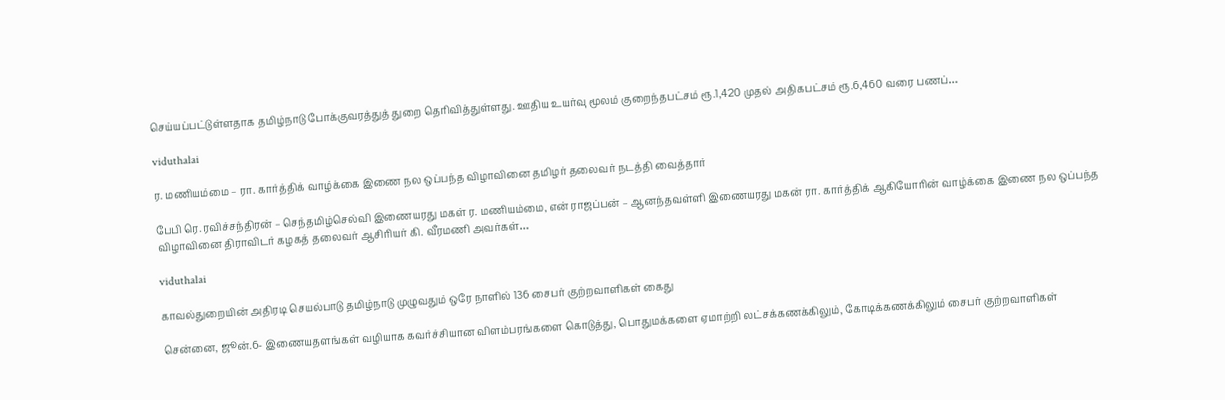செய்யப்பட்டுள்ளதாக தமிழ்நாடு போக்குவரத்துத் துறை தெரிவித்துள்ளது. ஊதிய உயர்வு மூலம் குறைந்தபட்சம் ரூ.1,420 முதல் அதிகபட்சம் ரூ.6,460 வரை பணப்…

viduthalai

ர. மணியம்மை – ரா. கார்த்திக் வாழ்க்கை இணை நல ஒப்பந்த விழாவினை தமிழர் தலைவர் நடத்தி வைத்தார்

பேபி ரெ. ரவிச்சந்திரன் – செந்தமிழ்செல்வி இணையரது மகள் ர. மணியம்மை, என் ராஜப்பன் – ஆனந்தவள்ளி இணையரது மகன் ரா. கார்த்திக் ஆகியோரின் வாழ்க்கை இணை நல ஒப்பந்த விழாவினை திராவிடர் கழகத் தலைவர் ஆசிரியர் கி. வீரமணி அவர்கள்…

viduthalai

காவல்துறையின் அதிரடி செயல்பாடு தமிழ்நாடு முழுவதும் ஒரே நாளில் 136 சைபர் குற்றவாளிகள் கைது

சென்னை, ஜூன்.6- இணையதளங்கள் வழியாக கவர்ச்சியான விளம்பரங்களை கொடுத்து, பொதுமக்களை ஏமாற்றி லட்சக்கணக்கிலும், கோடிக்கணக்கிலும் சைபர் குற்றவாளிகள்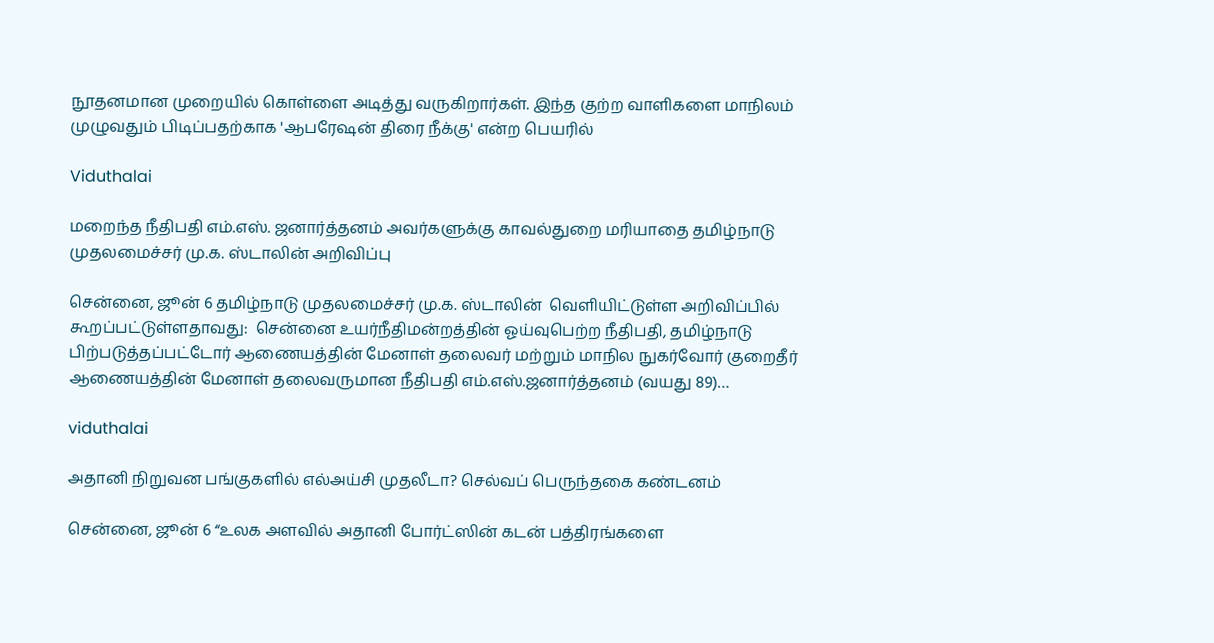நூதனமான முறையில் கொள்ளை அடித்து வருகிறார்கள். இந்த குற்ற வாளிகளை மாநிலம் முழுவதும் பிடிப்பதற்காக 'ஆபரேஷன் திரை நீக்கு' என்ற பெயரில்

Viduthalai

மறைந்த நீதிபதி எம்.எஸ். ஜனார்த்தனம் அவர்களுக்கு காவல்துறை மரியாதை தமிழ்நாடு முதலமைச்சர் மு.க. ஸ்டாலின் அறிவிப்பு

சென்னை, ஜூன் 6 தமிழ்நாடு முதலமைச்சர் மு.க. ஸ்டாலின்  வெளியிட்டுள்ள அறிவிப்பில் கூறப்பட்டுள்ளதாவது:  சென்னை உயர்நீதிமன்றத்தின் ஓய்வுபெற்ற நீதிபதி, தமிழ்நாடு பிற்படுத்தப்பட்டோர் ஆணையத்தின் மேனாள் தலைவர் மற்றும் மாநில நுகர்வோர் குறைதீர் ஆணையத்தின் மேனாள் தலைவருமான நீதிபதி எம்.எஸ்.ஜனார்த்தனம் (வயது 89)…

viduthalai

அதானி நிறுவன பங்குகளில் எல்அய்சி முதலீடா? செல்வப் பெருந்தகை கண்டனம்

சென்னை, ஜூன் 6 “உலக அளவில் அதானி போர்ட்ஸின் கடன் பத்திரங்களை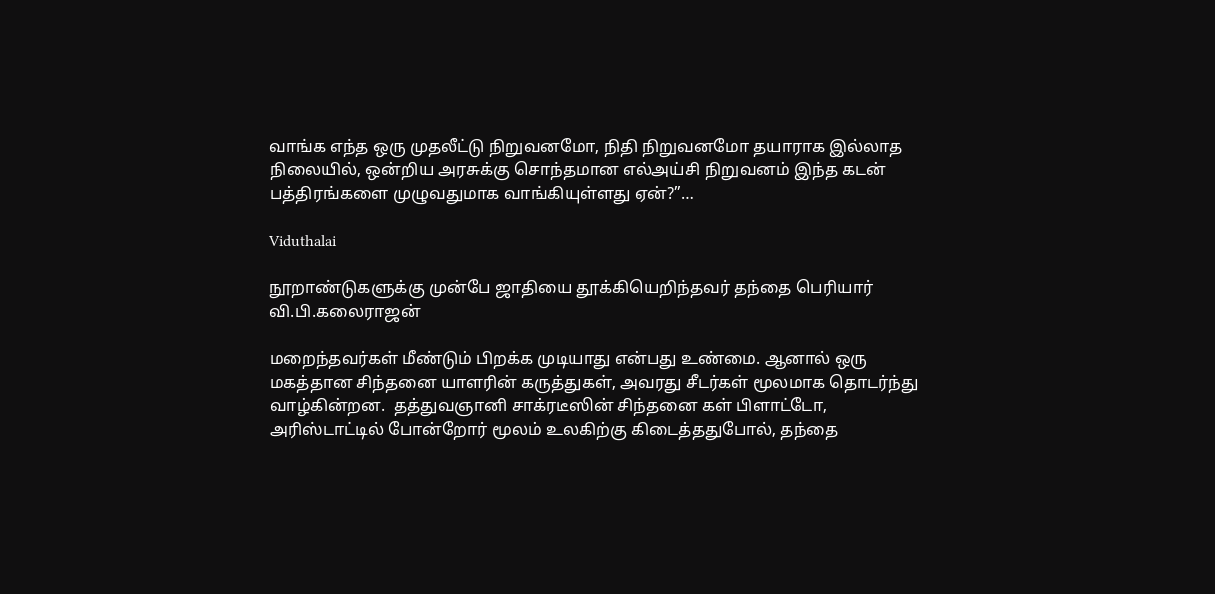வாங்க எந்த ஒரு முதலீட்டு நிறுவனமோ, நிதி நிறுவனமோ தயாராக இல்லாத நிலையில், ஒன்றிய அரசுக்கு சொந்தமான எல்அய்சி நிறுவனம் இந்த கடன் பத்திரங்களை முழுவதுமாக வாங்கியுள்ளது ஏன்?”…

Viduthalai

நூறாண்டுகளுக்கு முன்பே ஜாதியை தூக்கியெறிந்தவர் தந்தை பெரியார் வி.பி.கலைராஜன்

மறைந்தவர்கள் மீண்டும் பிறக்க முடியாது என்பது உண்மை. ஆனால் ஒரு மகத்தான சிந்தனை யாளரின் கருத்துகள், அவரது சீடர்கள் மூலமாக தொடர்ந்து வாழ்கின்றன.  தத்துவஞானி சாக்ரடீஸின் சிந்தனை கள் பிளாட்டோ, அரிஸ்டாட்டில் போன்றோர் மூலம் உலகிற்கு கிடைத்ததுபோல், தந்தை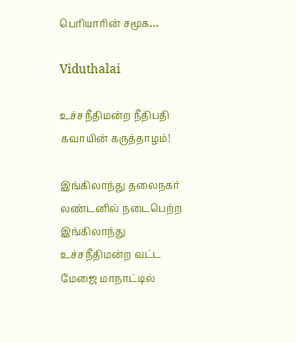பெரியாரின் சமூக…

Viduthalai

உச்சநீதிமன்ற நீதிபதி கவாயின் கருத்தாழம்!

இங்கிலாந்து தலைநகர் லண்டனில் நடைபெற்ற இங்கிலாந்து உச்சநீதிமன்ற வட்ட மேஜை மாநாட்டில்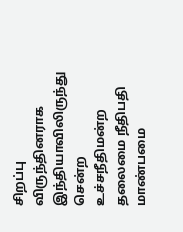சிறப்பு விருந்தினராக இந்தியாவிலிருந்து சென்ற உச்சநீதிமன்ற தலைமை நீதிபதி மாண்பமை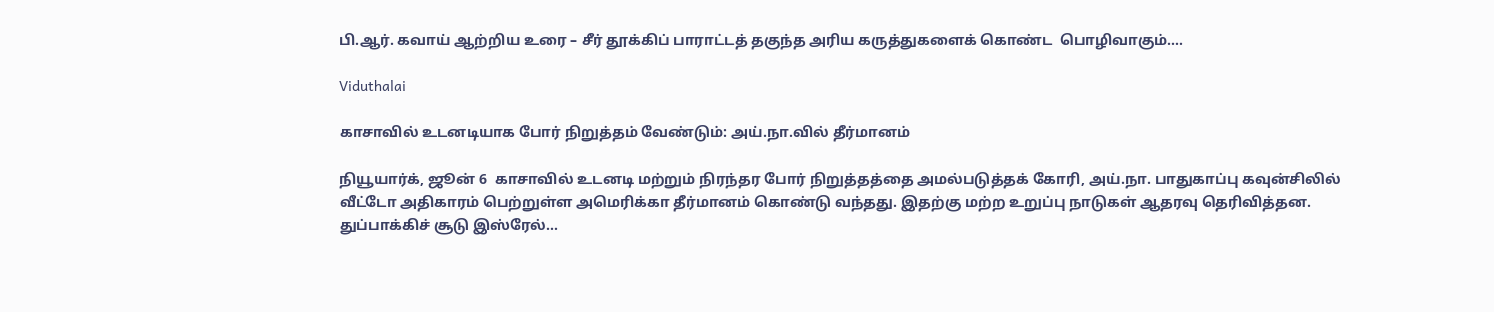பி.ஆர். கவாய் ஆற்றிய உரை – சீர் தூக்கிப் பாராட்டத் தகுந்த அரிய கருத்துகளைக் கொண்ட  பொழிவாகும்.…

Viduthalai

காசாவில் உடனடியாக போர் நிறுத்தம் வேண்டும்: அய்.நா.வில் தீர்மானம்

நியூயார்க், ஜூன் 6  காசாவில் உடனடி மற்றும் நிரந்தர போர் நிறுத்தத்தை அமல்படுத்தக் கோரி, அய்.நா. பாதுகாப்பு கவுன்சிலில் வீட்டோ அதிகாரம் பெற்றுள்ள அமெரிக்கா தீர்மானம் கொண்டு வந்தது. இதற்கு மற்ற உறுப்பு நாடுகள் ஆதரவு தெரிவித்தன. துப்பாக்கிச் சூடு இஸ்ரேல்…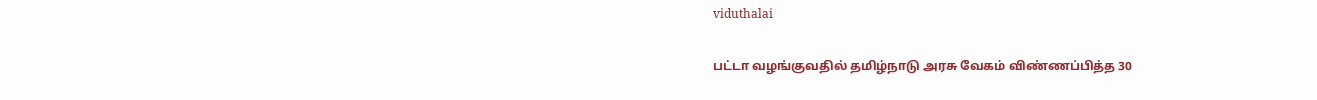viduthalai

பட்டா வழங்குவதில் தமிழ்நாடு அரசு வேகம் விண்ணப்பித்த 30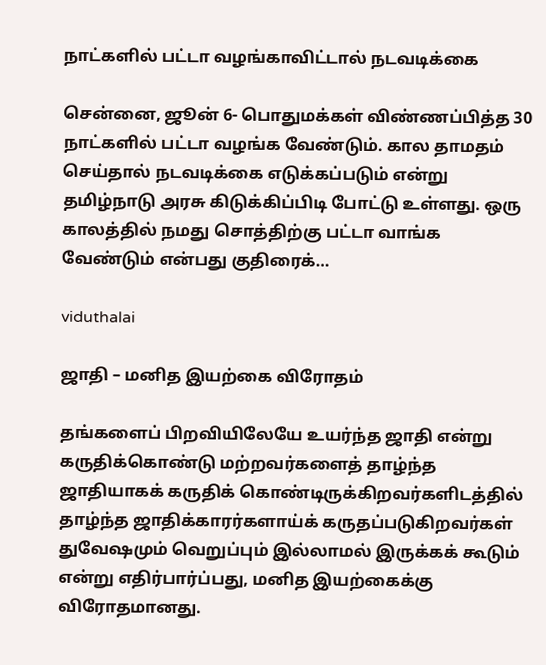நாட்களில் பட்டா வழங்காவிட்டால் நடவடிக்கை

சென்னை, ஜூன் 6- பொதுமக்கள் விண்ணப்பித்த 30 நாட்களில் பட்டா வழங்க வேண்டும். கால தாமதம் செய்தால் நடவடிக்கை எடுக்கப்படும் என்று தமிழ்நாடு அரசு கிடுக்கிப்பிடி போட்டு உள்ளது. ஒரு காலத்தில் நமது சொத்திற்கு பட்டா வாங்க வேண்டும் என்பது குதிரைக்…

viduthalai

ஜாதி – மனித இயற்கை விரோதம்

தங்களைப் பிறவியிலேயே உயர்ந்த ஜாதி என்று கருதிக்கொண்டு மற்றவர்களைத் தாழ்ந்த ஜாதியாகக் கருதிக் கொண்டிருக்கிறவர்களிடத்தில் தாழ்ந்த ஜாதிக்காரர்களாய்க் கருதப்படுகிறவர்கள் துவேஷமும் வெறுப்பும் இல்லாமல் இருக்கக் கூடும் என்று எதிர்பார்ப்பது, மனித இயற்கைக்கு விரோதமானது.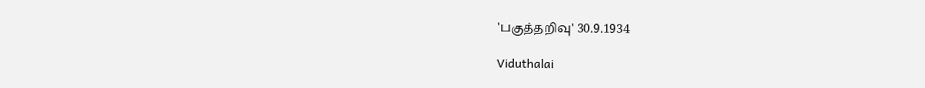'பகுத்தறிவு' 30.9.1934

Viduthalai